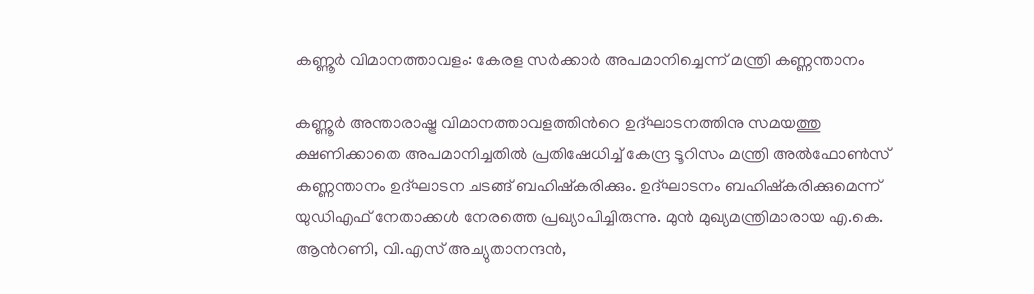കണ്ണൂർ വിമാനത്താവളം: കേരള സർക്കാർ അപമാനിച്ചെന്ന് മന്ത്രി കണ്ണന്താനം

കണ്ണൂർ അന്താരാഷ്ട്ര വിമാനത്താവളത്തിന്‍റെ ഉദ്ഘാടനത്തിനു സമയത്തു ക്ഷണിക്കാതെ അപമാനിച്ചതിൽ പ്രതിഷേധിച്ച് കേന്ദ്ര ടൂറിസം മന്ത്രി അൽഫോണ്‍സ് കണ്ണന്താനം ഉദ്ഘാടന ചടങ്ങ് ബഹിഷ്കരിക്കും. ഉദ്ഘാടനം ബഹിഷ്കരിക്കുമെന്ന് യുഡിഎഫ് നേതാക്കൾ നേരത്തെ പ്രഖ്യാപിച്ചിരുന്നു. മുൻ മുഖ്യമന്ത്രിമാരായ എ.കെ. ആന്‍റണി, വി.എസ് അച്യുതാനന്ദൻ,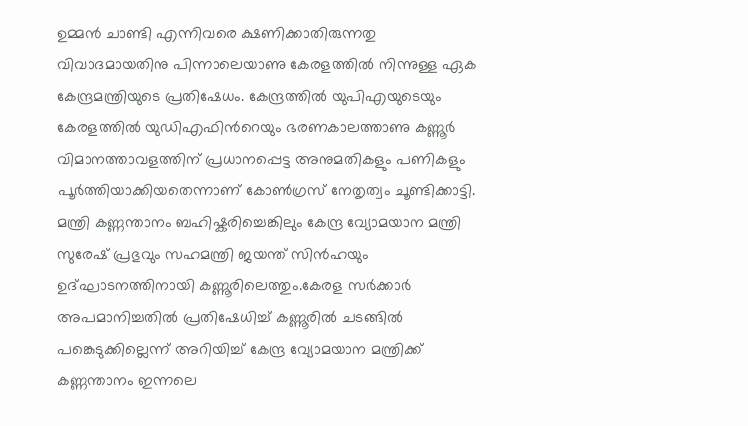ഉമ്മൻ ചാണ്ടി എന്നിവരെ ക്ഷണിക്കാതിരുന്നതു വിവാദമായതിനു പിന്നാലെയാണു കേരളത്തിൽ നിന്നുള്ള ഏക കേന്ദ്രമന്ത്രിയുടെ പ്രതിഷേധം. കേന്ദ്രത്തിൽ യുപിഎയുടെയും കേരളത്തിൽ യുഡിഎഫിന്‍റെയും ഭരണകാലത്താണു കണ്ണൂർ വിമാനത്താവളത്തിന് പ്രധാനപ്പെട്ട അനുമതികളും പണികളും പൂർത്തിയാക്കിയതെന്നാണ് കോണ്‍ഗ്രസ് നേതൃത്വം ചൂണ്ടിക്കാട്ടി. മന്ത്രി കണ്ണന്താനം ബഹിഷ്കരിച്ചെങ്കിലും കേന്ദ്ര വ്യോമയാന മന്ത്രി സുരേഷ് പ്രഭുവും സഹമന്ത്രി ജയന്ത് സിൻഹയും ഉദ്ഘാടനത്തിനായി കണ്ണൂരിലെത്തും.കേരള സർക്കാർ അപമാനിച്ചതിൽ പ്രതിഷേധിച്ച് കണ്ണൂരിൽ ചടങ്ങിൽ പങ്കെടുക്കില്ലെന്ന് അറിയിച്ച് കേന്ദ്ര വ്യോമയാന മന്ത്രിക്ക് കണ്ണന്താനം ഇന്നലെ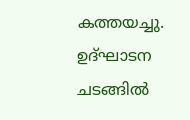കത്തയച്ചു. ഉദ്ഘാടന ചടങ്ങിൽ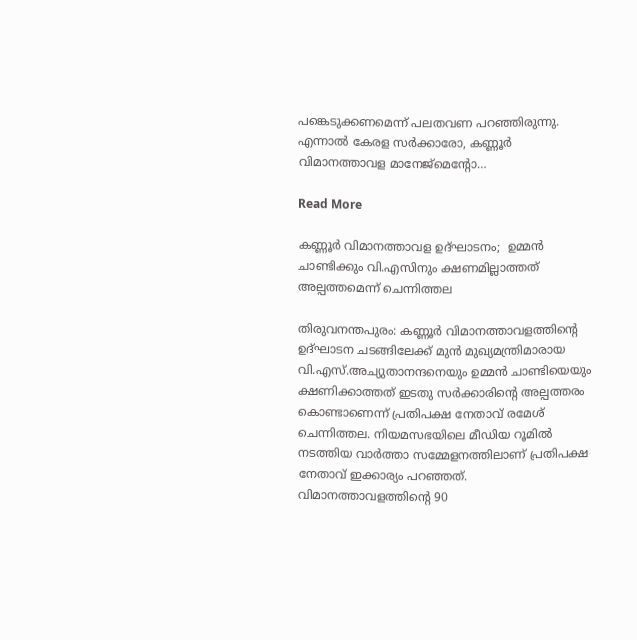പങ്കെടുക്കണമെന്ന് പലതവണ പറഞ്ഞിരുന്നു. എന്നാൽ കേരള സർക്കാരോ, കണ്ണൂർ വിമാനത്താവള മാനേജ്മെന്‍റോ…

Read More

കണ്ണൂർ വിമാനത്താവള ഉദ്ഘാടനം;  ഉമ്മൻ ചാണ്ടിക്കും വി.എസിനും ക്ഷണമില്ലാത്തത് അല്പത്തമെന്ന് ചെന്നിത്തല

തിരുവനന്തപുരം: കണ്ണൂർ വിമാനത്താവളത്തിന്‍റെ ഉദ്ഘാടന ചടങ്ങിലേക്ക് മുൻ മുഖ്യമന്ത്രിമാരായ വി.എസ്.അച്യുതാനന്ദനെയും ഉമ്മൻ ചാണ്ടിയെയും ക്ഷണിക്കാത്തത് ഇടതു സർക്കാരിന്‍റെ അല്പത്തരം കൊണ്ടാണെന്ന് പ്രതിപക്ഷ നേതാവ് രമേശ് ചെന്നിത്തല. നിയമസഭയിലെ മീഡിയ റൂമിൽ നടത്തിയ വാർത്താ സമ്മേളനത്തിലാണ് പ്രതിപക്ഷ നേതാവ് ഇക്കാര്യം പറഞ്ഞത്. വിമാനത്താവളത്തിന്‍റെ 90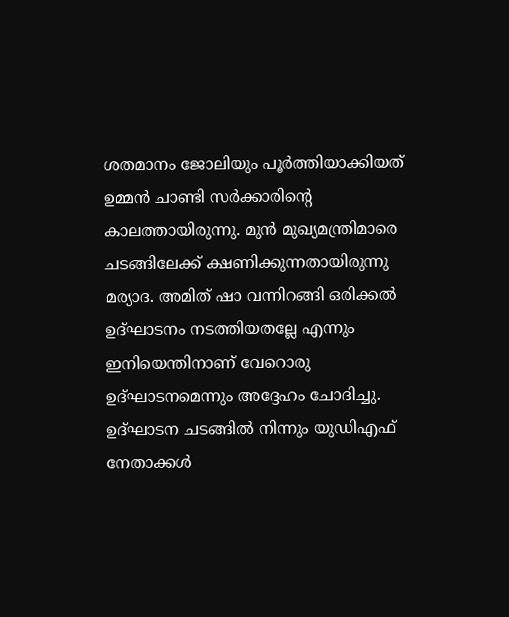ശതമാനം ജോലിയും പൂർത്തിയാക്കിയത് ഉമ്മൻ ചാണ്ടി സർക്കാരിന്‍റെ കാലത്തായിരുന്നു. മുൻ മുഖ്യമന്ത്രിമാരെ ചടങ്ങിലേക്ക് ക്ഷണിക്കുന്നതായിരുന്നു മര്യാദ. അമിത് ഷാ വന്നിറങ്ങി ഒരിക്കൽ ഉദ്ഘാടനം നടത്തിയതല്ലേ എന്നും ഇനിയെന്തിനാണ് വേറൊരു ഉദ്ഘാടനമെന്നും അദ്ദേഹം ചോദിച്ചു. ഉദ്ഘാടന ചടങ്ങിൽ നിന്നും യുഡിഎഫ് നേതാക്കൾ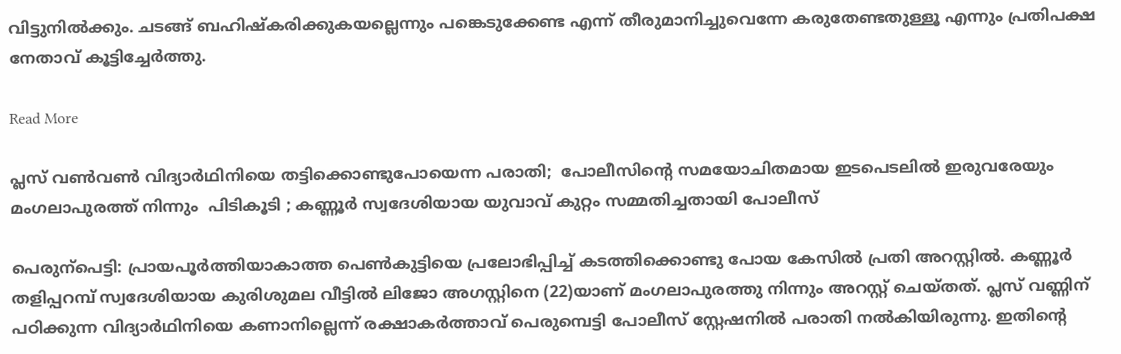വിട്ടുനിൽക്കും. ചടങ്ങ് ബഹിഷ്കരിക്കുകയല്ലെന്നും പങ്കെടുക്കേണ്ട എന്ന് തീരുമാനിച്ചുവെന്നേ കരുതേണ്ടതുള്ളൂ എന്നും പ്രതിപക്ഷ നേതാവ് കൂട്ടിച്ചേർത്തു.

Read More

പ്ലസ് വൺവൺ വിദ്യാർഥിനിയെ തട്ടിക്കൊണ്ടുപോയെന്ന പരാതി;  പോലീസിന്‍റെ സമയോചിതമായ ഇടപെടലിൽ ഇരുവരേയും മംഗലാപുരത്ത് നിന്നും  പിടികൂടി ; കണ്ണൂർ സ്വദേശിയായ യുവാവ് കുറ്റം സമ്മതിച്ചതായി പോലീസ്

പെരുന്പെട്ടി: പ്രായപൂർത്തിയാകാത്ത പെൺകുട്ടിയെ പ്രലോഭിപ്പിച്ച് കടത്തിക്കൊണ്ടു പോയ കേസിൽ പ്രതി അറസ്റ്റിൽ. കണ്ണൂർ തളിപ്പറമ്പ് സ്വദേശിയായ കുരിശുമല വീട്ടിൽ ലിജോ അഗസ്റ്റിനെ (22)യാണ് മംഗലാപുരത്തു നിന്നും അറസ്റ്റ് ചെയ്തത്. പ്ലസ് വണ്ണിന് പഠിക്കുന്ന വിദ്യാർഥിനിയെ കണാനില്ലെന്ന് രക്ഷാകർത്താവ് പെരുമ്പെട്ടി പോലീസ് സ്റ്റേഷനിൽ പരാതി നൽകിയിരുന്നു. ഇതിന്‍റെ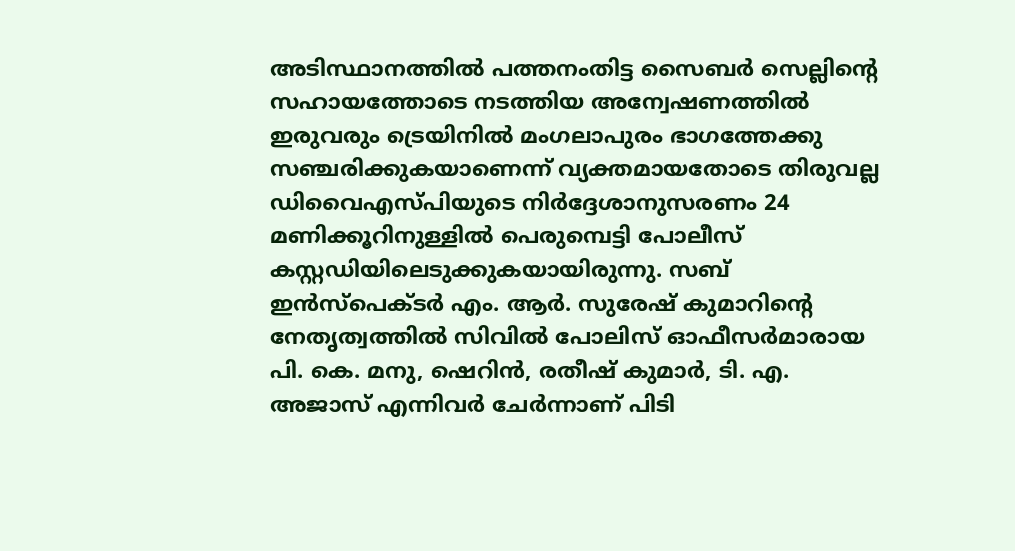അടിസ്ഥാനത്തിൽ പത്തനംതിട്ട സൈബർ സെല്ലിന്‍റെ സഹായത്തോടെ നടത്തിയ അന്വേഷണത്തിൽ ഇരുവരും ട്രെയിനിൽ മംഗലാപുരം ഭാഗത്തേക്കു സഞ്ചരിക്കുകയാണെന്ന് വ്യക്തമായതോടെ തിരുവല്ല ഡിവൈഎസ്പിയുടെ നിർദ്ദേശാനുസരണം 24 മണിക്കൂറിനുള്ളിൽ പെരുമ്പെട്ടി പോലീസ് കസ്റ്റഡിയിലെടുക്കുകയായിരുന്നു. സബ് ഇൻസ്പെക്ടർ എം. ആർ. സുരേഷ് കുമാറിന്‍റെ നേതൃത്വത്തിൽ സിവിൽ പോലിസ് ഓഫീസർമാരായ പി. കെ. മനു, ഷെറിൻ, രതീഷ് കുമാർ, ടി. എ. അജാസ് എന്നിവർ ചേർന്നാണ് പിടി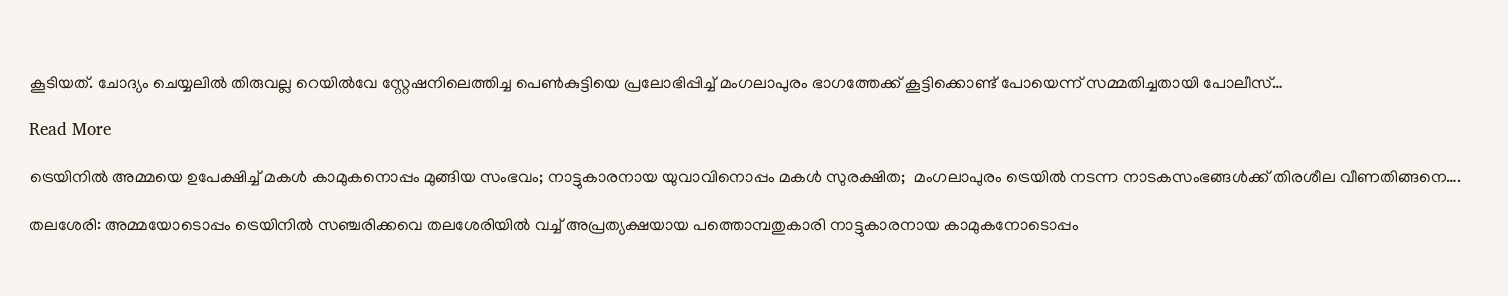കൂടിയത്. ചോദ്യം ചെയ്യലിൽ തിരുവല്ല റെയിൽവേ സ്റ്റേഷനിലെത്തിച്ച പെൺകുട്ടിയെ പ്രലോഭിപ്പിച്ച് മംഗലാപുരം ഭാഗത്തേക്ക് കൂട്ടിക്കൊണ്ട് പോയെന്ന് സമ്മതിച്ചതായി പോലീസ്…

Read More

ട്രെയിനിൽ അമ്മയെ ഉപേക്ഷിച്ച് മകൾ കാമുകനൊപ്പം മുങ്ങിയ സംഭവം; നാട്ടുകാരനായ യുവാവിനൊപ്പം മകൾ സുരക്ഷിത;  മംഗലാപുരം ട്രെയിൽ നടന്ന നാടകസംഭങ്ങൾക്ക് തിരശീല വീണതിങ്ങനെ….

തലശേരി: അമ്മയോടൊപ്പം ട്രെയിനില്‍ സഞ്ചരിക്കവെ തലശേരിയിൽ വച്ച് അപ്രത്യക്ഷയായ പത്തൊമ്പതുകാരി നാട്ടുകാരനായ കാമുകനോടൊപ്പം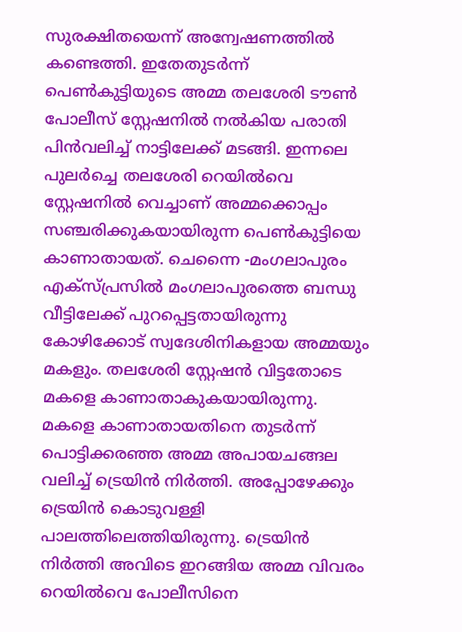സുരക്ഷിതയെന്ന് അന്വേഷണത്തിൽ കണ്ടെത്തി. ഇതേതുടർന്ന് പെൺകുട്ടിയുടെ അമ്മ തലശേരി ടൗൺ പോലീസ് സ്റ്റേഷനിൽ നൽകിയ പരാതി പിൻവലിച്ച് നാട്ടിലേക്ക് മടങ്ങി. ഇന്നലെ പുലര്‍ച്ചെ തലശേരി റെയില്‍വെ സ്റ്റേഷനിൽ വെച്ചാണ് അമ്മക്കൊപ്പം സഞ്ചരിക്കുകയായിരുന്ന പെൺകുട്ടിയെ കാണാതായത്. ചെന്നൈ -മംഗലാപുരം എക്‌സ്പ്രസില്‍ മംഗലാപുരത്തെ ബന്ധു വീട്ടിലേക്ക് പുറപ്പെട്ടതായിരുന്നു കോഴിക്കോട് സ്വദേശിനികളായ അമ്മയും മകളും. തലശേരി സ്റ്റേഷന്‍ വിട്ടതോടെ മകളെ കാണാതാകുകയായിരുന്നു. മകളെ കാണാതായതിനെ തുടര്‍ന്ന് പൊട്ടിക്കരഞ്ഞ അമ്മ അപായചങ്ങല വലിച്ച് ട്രെയിന്‍ നിര്‍ത്തി. അപ്പോഴേക്കും ട്രെയിന്‍ കൊടുവള്ളി പാലത്തിലെത്തിയിരുന്നു. ട്രെയിന്‍ നിര്‍ത്തി അവിടെ ഇറങ്ങിയ അമ്മ വിവരം റെയില്‍വെ പോലീസിനെ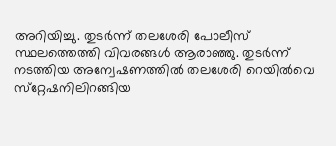അറിയിച്ചു. തുടര്‍ന്ന് തലശേരി പോലീസ് സ്ഥലത്തെത്തി വിവരങ്ങള്‍ ആരാഞ്ഞു. തുടര്‍ന്ന് നടത്തിയ അന്വേഷണത്തില്‍ തലശേരി റെയില്‍വെ സ്‌റ്റേഷനിലിറങ്ങിയ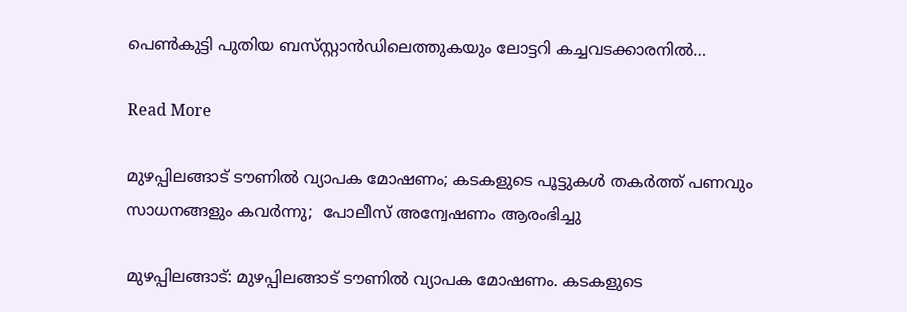പെണ്‍കുട്ടി പുതിയ ബസ്‌സ്റ്റാൻഡിലെത്തുകയും ലോട്ടറി കച്ചവടക്കാരനില്‍…

Read More

മുഴപ്പിലങ്ങാട് ടൗണിൽ വ്യാപക മോഷണം; കടകളുടെ പൂട്ടുകൾ തകർത്ത് പണവും സാധനങ്ങളും കവർന്നു;  പോലീസ് അന്വേഷണം ആരംഭിച്ചു

മുഴപ്പിലങ്ങാട്: മുഴപ്പിലങ്ങാട് ടൗണിൽ വ്യാപക മോഷണം. കടകളുടെ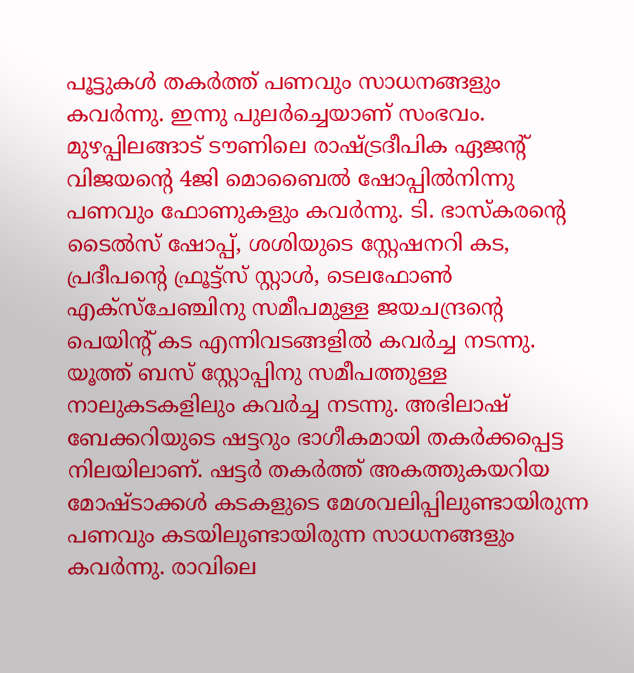പൂട്ടുകൾ തകർത്ത് പണവും സാധനങ്ങളും കവർന്നു. ഇന്നു പുലർച്ചെയാണ് സംഭവം. മുഴപ്പിലങ്ങാട് ടൗണിലെ രാഷ്‌ട്രദീപിക ഏജന്‍റ് വിജയന്‍റെ 4ജി മൊബൈൽ ഷോപ്പിൽനിന്നു പണവും ഫോണുകളും കവർന്നു. ടി. ഭാസ്കരന്‍റെ ടൈൽസ് ഷോപ്പ്, ശശിയുടെ സ്റ്റേഷനറി കട, പ്രദീപന്‍റെ ഫ്രൂട്ട്സ് സ്റ്റാൾ, ടെലഫോൺ എക്സ്ചേഞ്ചിനു സമീപമുള്ള ജയചന്ദ്രന്‍റെ പെയിന്‍റ് കട എന്നിവടങ്ങളിൽ കവർച്ച നടന്നു. യൂത്ത് ബസ് സ്റ്റോപ്പിനു സമീപത്തുള്ള നാലുകടകളിലും കവർച്ച നടന്നു. അഭിലാ‍ഷ് ബേക്കറിയുടെ ഷട്ടറും ഭാഗീകമായി തകർക്കപ്പെട്ട നിലയിലാണ്. ഷട്ടർ തകർത്ത് അകത്തുകയറിയ മോഷ്ടാക്കൾ കടകളുടെ മേശവലിപ്പിലുണ്ടായിരുന്ന പണവും കടയിലുണ്ടായിരുന്ന സാധനങ്ങളും കവർന്നു. രാവിലെ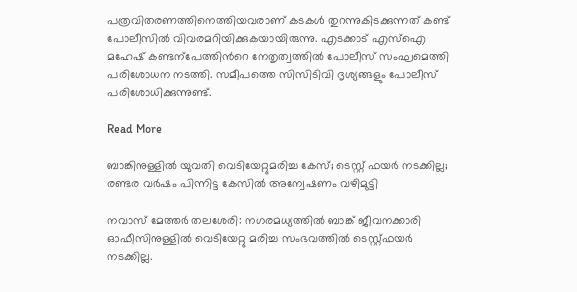പത്രവിതരണത്തിനെത്തിയവരാണ് കടകൾ തുറന്നുകി‌ടക്കുന്നത് കണ്ട് പോലീസിൽ വിവരമറിയിക്കുകയായിരുന്നു. എടക്കാ‌ട് എസ്ഐ മഹേഷ് കണ്ടന്പേത്തിന്‍റെ നേതൃത്വത്തിൽ പോലീസ് സംഘമെത്തി പരിശോധന നടത്തി. സമീപത്തെ സിസിടിവി ദൃശ്യങ്ങളും പോലീസ് പരിശോധിക്കുന്നുണ്ട്.

Read More

ബാങ്കിനുള്ളില്‍ യുവതി വെടിയേറ്റുമരിച്ച കേസ്; ടെസ്റ്റ് ഫയര്‍ നടക്കില്ല; രണ്ടര വർഷം പിന്നിട്ട കേസിൽ അന്വേഷണം വഴിമുട്ടി

നവാസ് മേത്തര്‍ തലശേരി: നഗരമധ്യത്തില്‍ ബാങ്ക് ജീവനക്കാരി ഓഫീസിനുള്ളില്‍ വെടിയേറ്റു മരിച്ച സംഭവത്തില്‍ ടെസ്റ്റ്ഫയര്‍ നടക്കില്ല.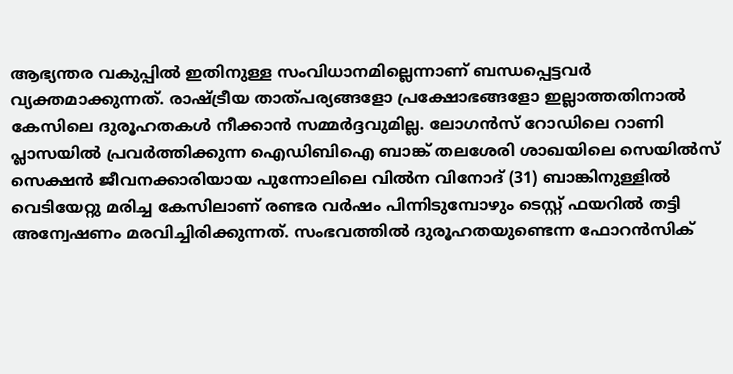ആഭ്യന്തര വകുപ്പില്‍ ഇതിനുള്ള സംവിധാനമില്ലെന്നാണ് ബന്ധപ്പെട്ടവര്‍ വ്യക്തമാക്കുന്നത്. രാഷ്‌ട്രീയ താത്പര്യങ്ങളോ പ്രക്ഷോഭങ്ങളോ ഇല്ലാത്തതിനാല്‍ കേസിലെ ദുരൂഹതകള്‍ നീക്കാന്‍ സമ്മര്‍ദ്ദവുമില്ല. ലോഗന്‍സ് റോഡിലെ റാണി പ്ലാസയില്‍ പ്രവര്‍ത്തിക്കുന്ന ഐഡിബിഐ ബാങ്ക് തലശേരി ശാഖയിലെ സെയില്‍സ് സെക്ഷന്‍ ജീവനക്കാരിയായ പുന്നോലിലെ വില്‍ന വിനോദ് (31) ബാങ്കിനുള്ളില്‍ വെടിയേറ്റു മരിച്ച കേസിലാണ് രണ്ടര വര്‍ഷം പിന്നിടുമ്പോഴും ടെസ്റ്റ് ഫയറില്‍ തട്ടി അന്വേഷണം മരവിച്ചിരിക്കുന്നത്. സംഭവത്തില്‍ ദുരൂഹതയുണ്ടെന്ന ഫോറന്‍സിക്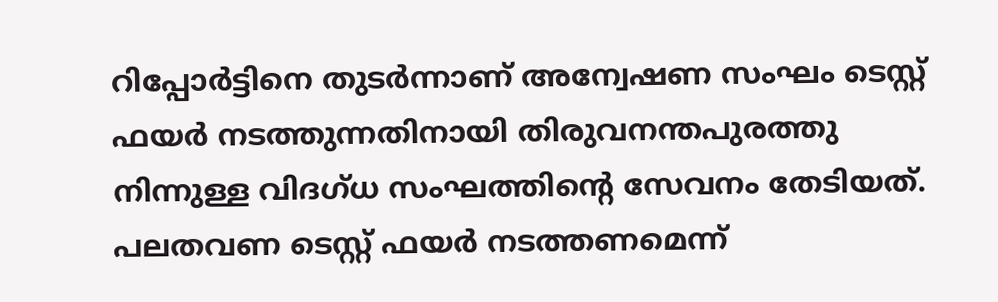റിപ്പോര്‍ട്ടിനെ തുടര്‍ന്നാണ് അന്വേഷണ സംഘം ടെസ്റ്റ് ഫയര്‍ നടത്തുന്നതിനായി തിരുവനന്തപുരത്തു നിന്നുള്ള വിദഗ്ധ സംഘത്തിന്‍റെ സേവനം തേടിയത്. പലതവണ ടെസ്റ്റ് ഫയര്‍ നടത്തണമെന്ന്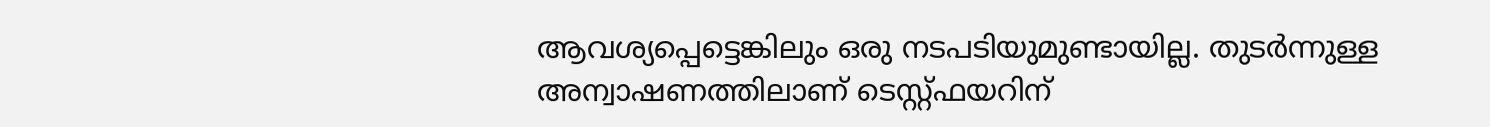ആവശ്യപ്പെട്ടെങ്കിലും ഒരു നടപടിയുമുണ്ടായില്ല. തുടര്‍ന്നുള്ള അന്വാഷണത്തിലാണ് ടെസ്റ്റ്ഫയറിന്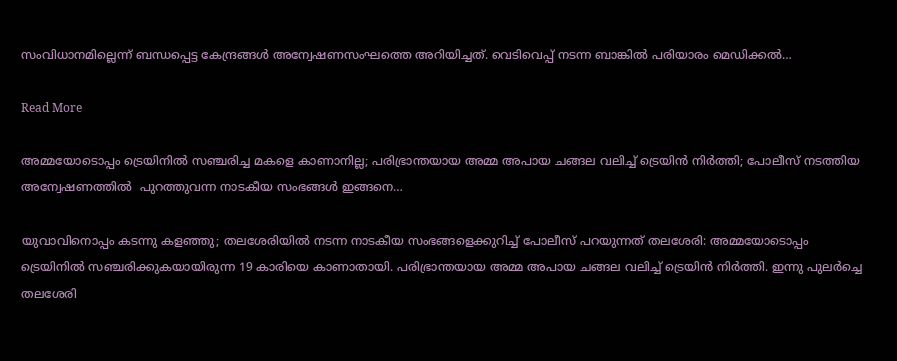സംവിധാനമില്ലെന്ന് ബന്ധപ്പെട്ട കേന്ദ്രങ്ങള്‍ അന്വേഷണസംഘത്തെ അറിയിച്ചത്. വെടിവെപ്പ് നടന്ന ബാങ്കില്‍ പരിയാരം മെഡിക്കല്‍…

Read More

അമ്മയോടൊപ്പം ട്രെയിനില്‍ സഞ്ചരിച്ച മകളെ കാണാനില്ല; പരിഭ്രാന്തയായ അമ്മ അപായ ചങ്ങല വലിച്ച് ട്രെയിന്‍ നിര്‍ത്തി; പോലീസ് നടത്തിയ അന്വേഷണത്തിൽ  പുറത്തുവന്ന നാടകീയ സംഭങ്ങൾ ഇങ്ങനെ…

യുവാവിനൊപ്പം കടന്നു കളഞ്ഞു; തലശേരിയിൽ നടന്ന നാടകീയ സംഭങ്ങളെക്കുറിച്ച് പോലീസ് പറയുന്നത് തലശേരി: അമ്മയോടൊപ്പം ട്രെയിനില്‍ സഞ്ചരിക്കുകയായിരുന്ന 19 കാരിയെ കാണാതായി. പരിഭ്രാന്തയായ അമ്മ അപായ ചങ്ങല വലിച്ച് ട്രെയിന്‍ നിര്‍ത്തി. ഇന്നു പുലര്‍ച്ചെ തലശേരി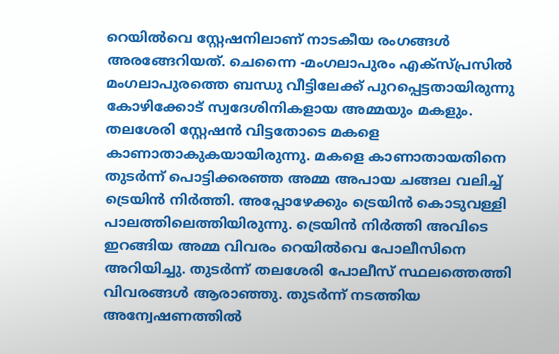റെയില്‍വെ സ്റ്റേഷനിലാണ് നാടകീയ രംഗങ്ങള്‍ അരങ്ങേറിയത്. ചെന്നൈ -മംഗലാപുരം എക്‌സ്പ്രസില്‍ മംഗലാപുരത്തെ ബന്ധു വീട്ടിലേക്ക് പുറപ്പെട്ടതായിരുന്നു കോഴിക്കോട് സ്വദേശിനികളായ അമ്മയും മകളും. തലശേരി സ്റ്റേഷന്‍ വിട്ടതോടെ മകളെ കാണാതാകുകയായിരുന്നു. മകളെ കാണാതായതിനെ തുടര്‍ന്ന് പൊട്ടിക്കരഞ്ഞ അമ്മ അപായ ചങ്ങല വലിച്ച് ട്രെയിന്‍ നിര്‍ത്തി. അപ്പോഴേക്കും ട്രെയിന്‍ കൊടുവള്ളി പാലത്തിലെത്തിയിരുന്നു. ട്രെയിന്‍ നിര്‍ത്തി അവിടെ ഇറങ്ങിയ അമ്മ വിവരം റെയില്‍വെ പോലീസിനെ അറിയിച്ചു. തുടര്‍ന്ന് തലശേരി പോലീസ് സ്ഥലത്തെത്തി വിവരങ്ങള്‍ ആരാഞ്ഞു. തുടര്‍ന്ന് നടത്തിയ അന്വേഷണത്തില്‍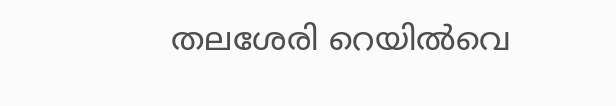തലശേരി റെയില്‍വെ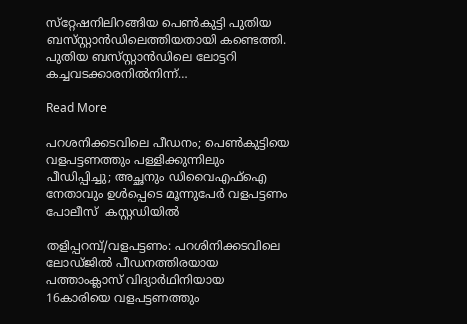സ്‌റ്റേഷനിലിറങ്ങിയ പെണ്‍കുട്ടി പുതിയ ബസ്‌സ്റ്റാൻഡിലെത്തിയതായി കണ്ടെത്തി. പുതിയ ബസ്‌സ്റ്റാൻഡിലെ ലോട്ടറി കച്ചവടക്കാരനില്‍നിന്ന്…

Read More

പറശനിക്കടവിലെ പീഡനം; പെൺകുട്ടിയെ വളപട്ടണത്തും പള്ളിക്കുന്നിലും പീഡിപ്പിച്ചു; അച്ഛനും ഡിവൈഎഫ്ഐ നേതാവും ഉൾപ്പെടെ മൂന്നുപേർ വളപട്ടണം പോലീസ്  കസ്റ്റഡിയിൽ

തളിപ്പറമ്പ്/വളപട്ടണം: പറശിനിക്കടവിലെ ലോഡ്ജിൽ പീഡനത്തിരയായ പത്താംക്ലാസ് വിദ്യാർഥിനിയായ 16കാരിയെ വളപട്ടണത്തും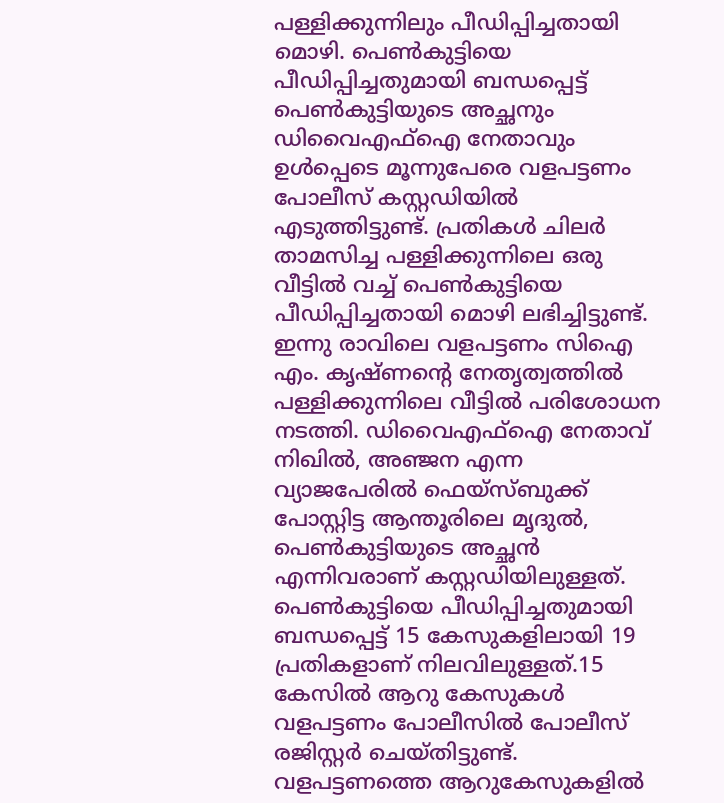പള്ളിക്കുന്നിലും പീഡിപ്പിച്ചതായി മൊഴി. പെൺകുട്ടിയെ പീഡിപ്പിച്ചതുമായി ബന്ധപ്പെട്ട് പെൺകുട്ടിയുടെ അച്ഛനും ഡിവൈഎഫ്ഐ നേതാവും ഉൾപ്പെടെ മൂന്നുപേരെ വളപട്ടണം പോലീസ് കസ്റ്റഡിയിൽ എടുത്തിട്ടുണ്ട്. പ്രതികൾ ചിലർ താമസിച്ച പള്ളിക്കുന്നിലെ ഒരു വീട്ടിൽ വച്ച് പെൺകുട്ടിയെ പീഡിപ്പിച്ചതായി മൊഴി ലഭിച്ചിട്ടുണ്ട്. ഇന്നു രാവിലെ വളപട്ടണം സിഐ എം. കൃഷ്ണന്‍റെ നേതൃത്വത്തിൽ പള്ളിക്കുന്നിലെ വീട്ടിൽ പരിശോധന നടത്തി. ഡിവൈഎഫ്ഐ നേതാവ് നിഖിൽ, അഞ്ജന എന്ന വ്യാജപേരിൽ ഫെയ്സ്ബുക്ക് പോസ്റ്റിട്ട ആന്തൂരിലെ മൃദുൽ, പെൺകുട്ടിയുടെ അച്ഛൻ എന്നിവരാണ് കസ്റ്റഡിയിലുള്ളത്. പെൺകുട്ടിയെ പീഡിപ്പിച്ചതുമായി ബന്ധപ്പെട്ട് 15 കേസുകളിലായി 19 പ്രതികളാണ് നിലവിലുള്ളത്.15 കേസിൽ ആറു കേസുകൾ വളപട്ടണം പോലീസിൽ പോലീസ് രജിസ്റ്റർ ചെയ്തിട്ടുണ്ട്. വളപട്ടണത്തെ ആറുകേസുകളില്‍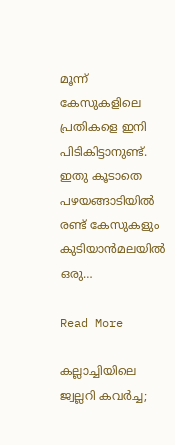മൂന്ന് കേസുകളിലെ പ്രതികളെ ഇനി പിടികിട്ടാനുണ്ട്. ഇതു കൂടാതെ പഴയങ്ങാടിയില്‍ രണ്ട് കേസുകളും കുടിയാന്‍മലയില്‍ ഒരു…

Read More

കല്ലാച്ചിയിലെ ജ്വല്ലറി കവർച്ച;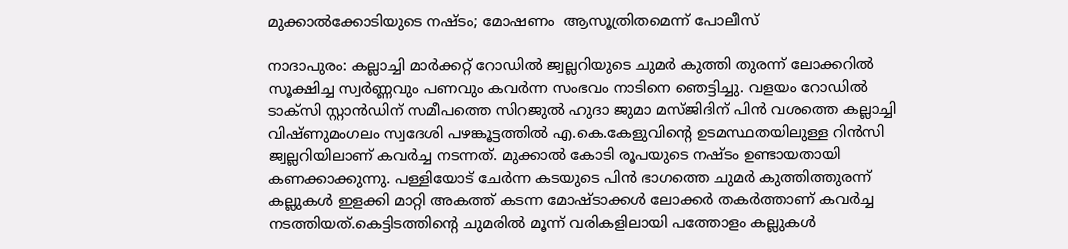മുക്കാൽക്കോടിയുടെ നഷ്ടം; മോഷണം  ആസൂത്രിതമെന്ന് പോലീസ്‌

നാദാപുരം: കല്ലാച്ചി മാര്‍ക്കറ്റ് റോഡില്‍ ജ്വല്ലറിയുടെ ചുമര്‍ കുത്തി തുരന്ന് ലോക്കറില്‍ സൂക്ഷിച്ച സ്വര്‍ണ്ണവും പണവും കവര്‍ന്ന സംഭവം നാടിനെ ഞെട്ടിച്ചു. വളയം റോഡില്‍ ടാക്സി സ്റ്റാന്‍ഡിന് സമീപത്തെ സിറജുല്‍ ഹുദാ ജുമാ മസ്ജിദിന് പിന്‍ വശത്തെ കല്ലാച്ചി വിഷ്ണുമംഗലം സ്വദേശി പഴങ്കൂട്ടത്തില്‍ എ.കെ.കേളുവിന്‍റെ ഉടമസ്ഥതയിലുള്ള റിന്‍സി ജ്വല്ലറിയിലാണ് കവര്‍ച്ച നടന്നത്. മുക്കാല്‍ കോടി രൂപയുടെ നഷ്ടം ഉണ്ടായതായി കണക്കാക്കുന്നു. പള്ളിയോട് ചേര്‍ന്ന കടയുടെ പിന്‍ ഭാഗത്തെ ചുമര്‍ കുത്തിത്തുരന്ന് കല്ലുകള്‍ ഇളക്കി മാറ്റി അകത്ത് കടന്ന മോഷ്ടാക്കള്‍ ലോക്കര്‍ തകര്‍ത്താണ് കവര്‍ച്ച നടത്തിയത്.കെട്ടിടത്തിന്‍റെ ചുമരില്‍ മൂന്ന് വരികളിലായി പത്തോളം കല്ലുകള്‍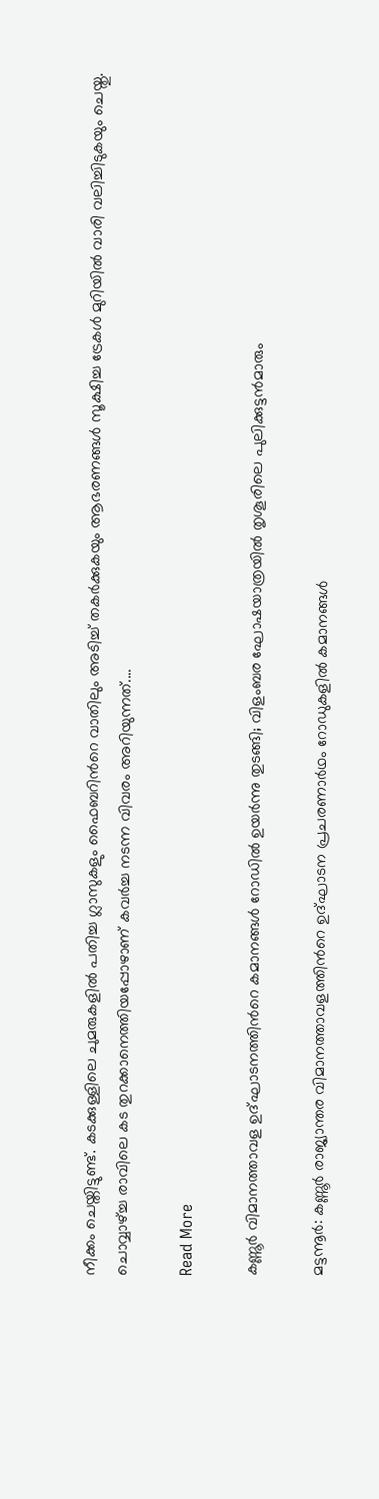നീക്കം ചെയ്തിട്ടുണ്ട്. കടക്കുള്ളിലെ ചുമരുകളില്‍ പതിച്ച ഗ്ലാസുകളും ഫൈബറിന്‍റെ വാതിലും അടിച്ച് തകര്‍ക്കുകയും ആഭരണങ്ങള്‍ സൂക്ഷിച്ച ട്രേകള്‍ മുറിയില്‍ വാരി വലിച്ചിടുകയും ചെയ്തു. ചൊവ്വാഴ്ച്ച രാവിലെ കട തുറക്കാനെത്തിയപ്പോഴാണ് കവര്‍ച്ച നടന്ന വിവരം അറിയുന്നത്.…

Read More

കണ്ണൂർ വിമാനത്താവള ഉദ്ഘാടനത്തിന്‍റെ കമാനങ്ങൾ റോഡിൽ ഉയർന്നു തുടങ്ങി; വിളംബര ഘോഷയാത്രയിൽ തൃശൂരിലെ പുലിക്കുട്ടൻമാരും

മട്ടന്നൂർ: കണ്ണൂർ രാജ്യാന്തര വിമാനത്താവളത്തിന്‍റെ ഉദ്ഘാടന പ്രചരണാർഥം റോഡുകളിൽ കമാനങ്ങൾ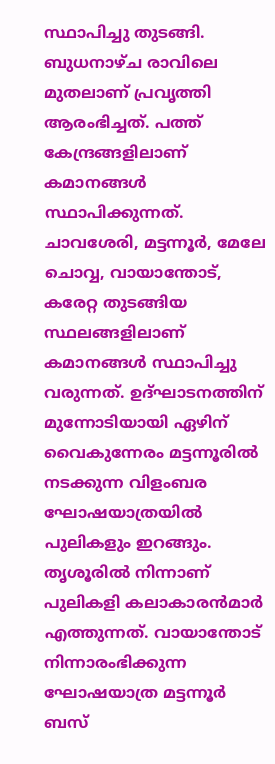സ്ഥാപിച്ചു തുടങ്ങി. ബുധനാഴ്ച രാവിലെ മുതലാണ് പ്രവൃത്തി ആരംഭിച്ചത്. പത്ത് കേന്ദ്രങ്ങളിലാണ് കമാനങ്ങൾ സ്ഥാപിക്കുന്നത്. ചാവശേരി, മട്ടന്നൂർ, മേലേ ചൊവ്വ, വായാന്തോട്, കരേറ്റ തുടങ്ങിയ സ്ഥലങ്ങളിലാണ് കമാനങ്ങൾ സ്ഥാപിച്ചു വരുന്നത്. ഉദ്ഘാടനത്തിന് മുന്നോടിയായി ഏഴിന് വൈകുന്നേരം മട്ടന്നൂരിൽ നടക്കുന്ന വിളംബര ഘോഷയാത്രയിൽ പുലികളും ഇറങ്ങും. തൃശൂരിൽ നിന്നാണ് പുലികളി കലാകാരൻമാർ എത്തുന്നത്. വായാന്തോട് നിന്നാരംഭിക്കുന്ന ഘോഷയാത്ര മട്ടന്നൂർ ബസ്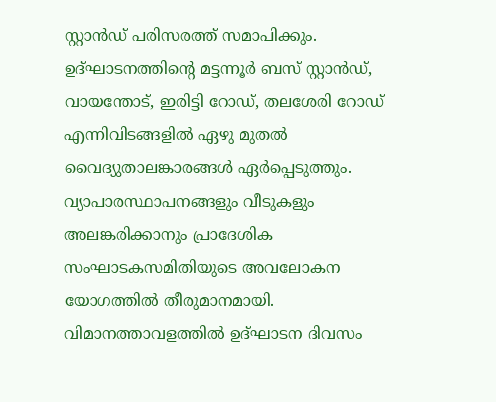സ്റ്റാൻഡ് പരിസരത്ത് സമാപിക്കും. ഉദ്ഘാടനത്തിന്‍റെ മട്ടന്നൂർ ബസ് സ്റ്റാൻഡ്, വായന്തോട്, ഇരിട്ടി റോഡ്, തലശേരി റോഡ് എന്നിവിടങ്ങളിൽ ഏഴു മുതൽ വൈദ്യുതാലങ്കാരങ്ങൾ ഏർപ്പെടുത്തും. വ്യാപാരസ്ഥാപനങ്ങളും വീടുകളും അലങ്കരിക്കാനും പ്രാദേശിക സംഘാടകസമിതിയുടെ അവലോകന യോഗത്തിൽ തീരുമാനമായി. വിമാനത്താവളത്തിൽ ഉദ്ഘാടന ദിവസം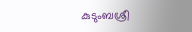കുടുംബശ്രീ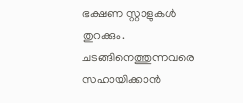ഭക്ഷണ സ്റ്റാളുകൾ തുറക്കും. ചടങ്ങിനെത്തുന്നവരെ സഹായിക്കാൻ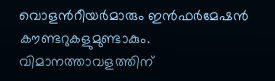വൊളന്‍റീയർമാരും ഇൻഫർമേഷൻ കൗണ്ടറുകളുമുണ്ടാകും. വിമാനത്താവളത്തിന്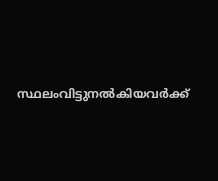സ്ഥലംവിട്ടുനൽകിയവർക്ക്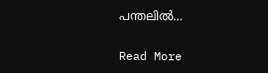പന്തലിൽ…

Read More